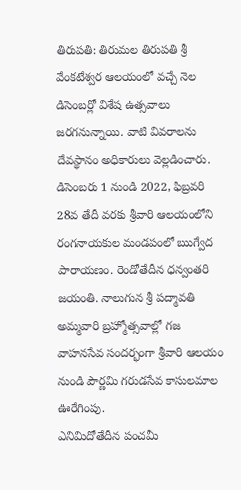తిరుపతి: తిరుమల తిరుపతి శ్రీ వేంకటేశ్వర ఆలయంలో వచ్చే నెల డిసెంబర్లో విశేష ఉత్సవాలు జరగనున్నాయి. వాటి వివరాలను దేవస్థానం అధికారులు వెల్లడించారు. డిసెంబరు 1 నుండి 2022, ఫిబ్రవరి 28వ తేదీ వరకు శ్రీవారి ఆలయంలోని రంగనాయకుల మండపంలో ఋగ్వేద పారాయణం. రెండోతేదీన ధన్వంతరి జయంతి. నాలుగున శ్రీ పద్మావతి అమ్మవారి బ్రహ్మోత్సవాల్లో గజ వాహనసేవ సందర్భంగా శ్రీవారి ఆలయం నుండి పౌర్ణమి గరుడసేవ కాసులమాల ఊరేగింపు.
ఎనిమిదోతేదీన పంచమీ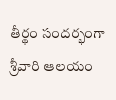తీర్థం సందర్భంగా శ్రీవారి ఆలయం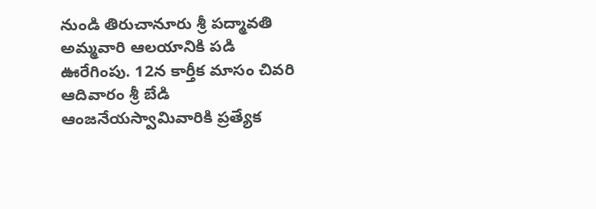నుండి తిరుచానూరు శ్రీ పద్మావతి అమ్మవారి ఆలయానికి పడి ఊరేగింపు. 12న కార్తీక మాసం చివరి ఆదివారం శ్రీ బేడి ఆంజనేయస్వామివారికి ప్రత్యేక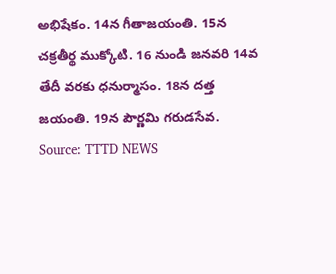అభిషేకం. 14న గీతాజయంతి. 15న చక్రతీర్థ ముక్కోటి. 16 నుండి జనవరి 14వ తేదీ వరకు ధనుర్మాసం. 18న దత్త జయంతి. 19న పౌర్ణమి గరుడసేవ.
Source: TTTD NEWS